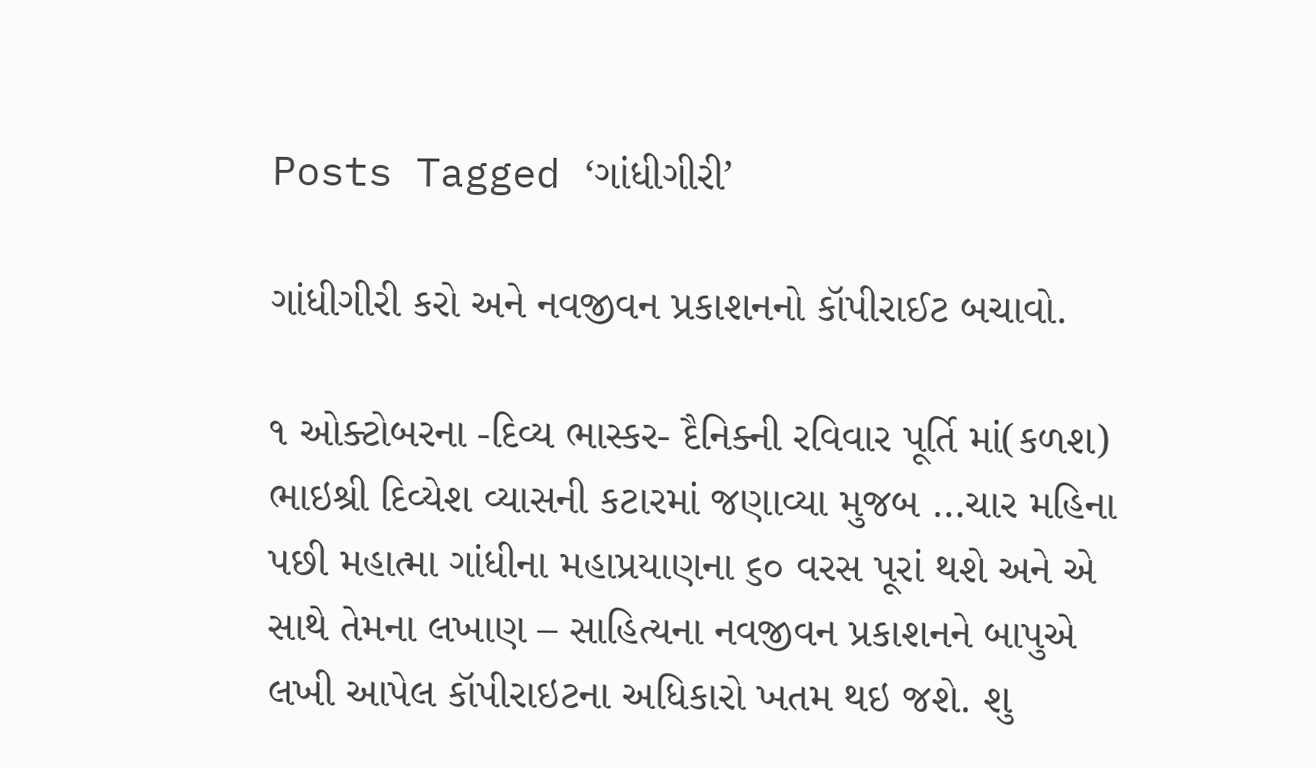Posts Tagged ‘ગાંધીગીરી’

ગાંધીગીરી કરો અને નવજીવન પ્રકાશનનો કૉપીરાઈટ બચાવો.

૧ ઓક્ટોબરના -દિવ્ય ભાસ્કર- દૈનિક્ની રવિવાર પૂર્તિ માં(કળશ) ભાઇશ્રી દિવ્યેશ વ્યાસની કટારમાં જણાવ્યા મુજબ …ચાર મહિના પછી મહાત્મા ગાંધીના મહાપ્રયાણના ૬૦ વરસ પૂરાં થશે અને એ સાથે તેમના લખાણ – સાહિત્યના નવજીવન પ્રકાશનને બાપુએ લખી આપેલ કૉપીરાઇટના અધિકારો ખતમ થઇ જશે. શુ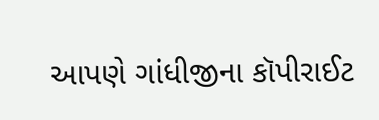આપણે ગાંધીજીના કૉપીરાઈટ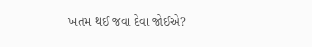ખતમ થઈ જવા દેવા જોઈએ?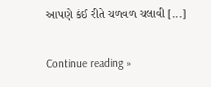આપણે કંઈ રીતે ચળવળ ચલાવી [...]

Continue reading »